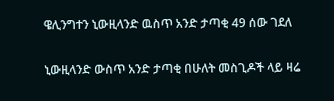ዌሊንግተን ኒውዚላንድ ዉስጥ አንድ ታጣቂ 49 ሰው ገደለ

ኒውዚላንድ ውስጥ አንድ ታጣቂ በሁለት መስጊዶች ላይ ዛሬ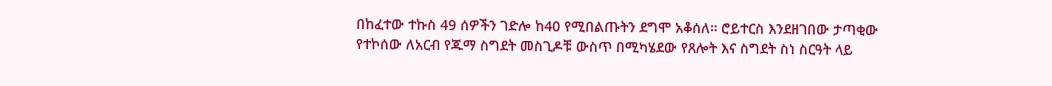በከፈተው ተኩስ 49 ሰዎችን ገድሎ ከ40 የሚበልጡትን ደግሞ አቆሰለ። ሮይተርስ እንደዘገበው ታጣቂው የተኮሰው ለአርብ የጁማ ስግደት መስጊዶቹ ውስጥ በሚካሄደው የጸሎት እና ስግደት ስነ ስርዓት ላይ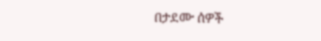በታደሙ ሰዎች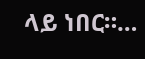ላይ ነበር።…